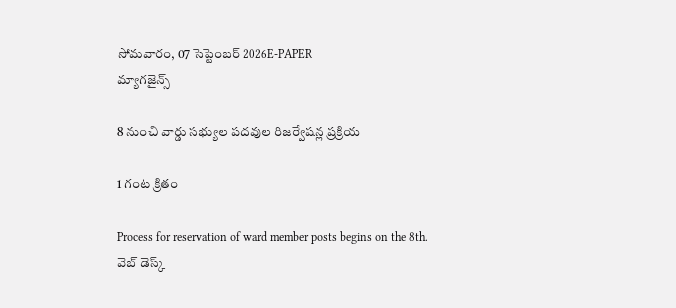సోమవారం, 07 సెప్టెంబర్ 2026E-PAPER
మ్యాగజైన్స్

8 నుంచి వార్డు సభ్యుల పదవుల రిజర్వేషన్ల ప్రక్రియ

1 గంట క్రితం

Process for reservation of ward member posts begins on the 8th.
వెబ్ డెస్క్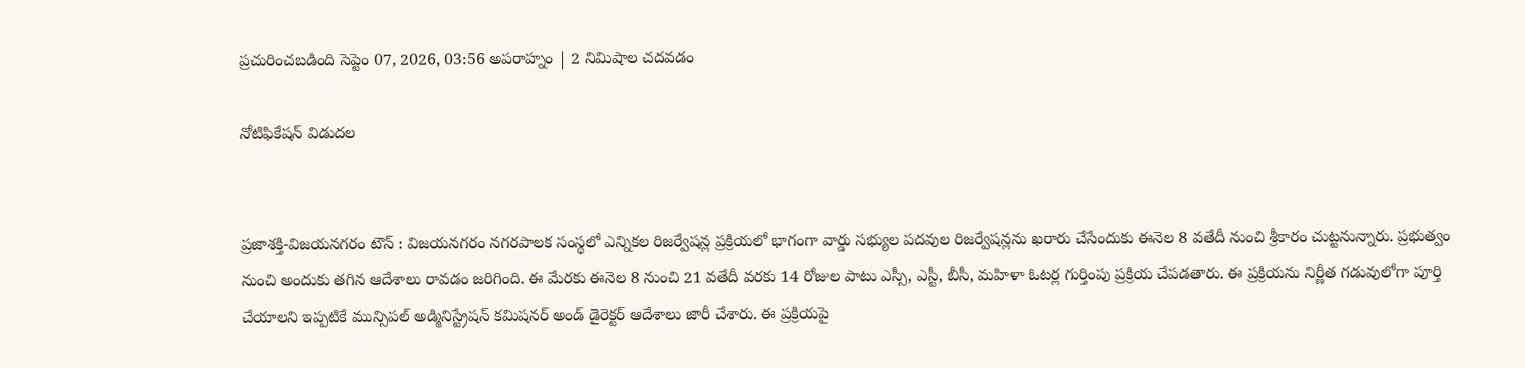ప్రచురించబడింది సెప్టెం 07, 2026, 03:56 అపరాహ్నం | 2 నిమిషాల చదవడం

నోటిఫికేషన్ విడుదల


ప్రజాశక్తి-విజయనగరం టౌన్ : విజయనగరం నగరపాలక సంస్థలో ఎన్నికల రిజర్వేషన్ల ప్రక్రియలో భాగంగా వార్డు సభ్యుల పదవుల రిజర్వేషన్లను ఖరారు చేసేందుకు ఈనెల 8 వతేదీ నుంచి శ్రీకారం చుట్టనున్నారు. ప్రభుత్వం నుంచి అందుకు తగిన ఆదేశాలు రావడం జరిగింది. ఈ మేరకు ఈనెల 8 నుంచి 21 వతేదీ వరకు 14 రోజుల పాటు ఎస్సీ, ఎస్టీ, బీసీ, మహిళా ఓటర్ల గుర్తింపు ప్రక్రియ చేపడతారు. ఈ ప్రక్రియను నిర్ణీత గడువులోగా పూర్తి చేయాలని ఇప్పటికే మున్సిపల్ అడ్మినిస్ట్రేషన్ కమిషనర్ అండ్ డైరెక్టర్ ఆదేశాలు జారీ చేశారు. ఈ ప్రక్రియపై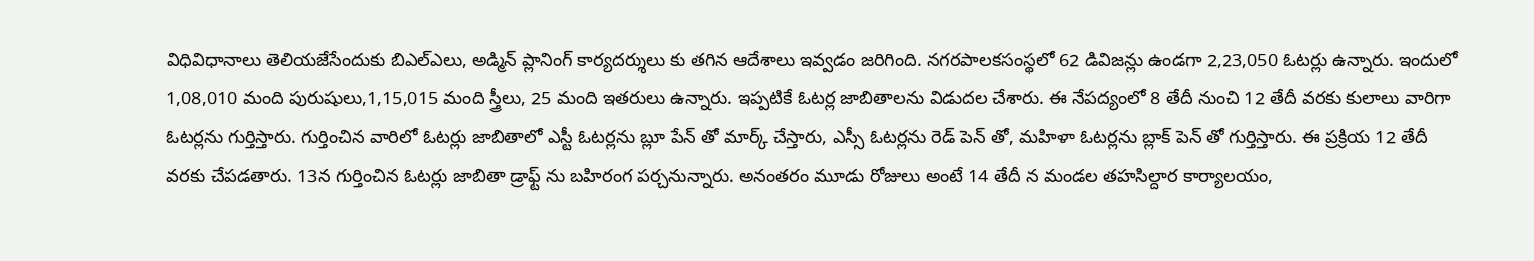విధివిధానాలు తెలియజేసేందుకు బిఎల్ఎలు, అడ్మిన్ ప్లానింగ్ కార్యదర్శులు కు తగిన ఆదేశాలు ఇవ్వడం జరిగింది. నగరపాలకసంస్థలో 62 డివిజన్లు ఉండగా 2,23,050 ఓటర్లు ఉన్నారు. ఇందులో 1,08,010 మంది పురుషులు,1,15,015 మంది స్త్రీలు, 25 మంది ఇతరులు ఉన్నారు. ఇప్పటికే ఓటర్ల జాబితాలను విడుదల చేశారు. ఈ నేపద్యంలో 8 తేదీ నుంచి 12 తేదీ వరకు కులాలు వారిగా ఓటర్లను గుర్తిస్తారు. గుర్తించిన వారిలో ఓటర్లు జాబితాలో ఎస్టీ ఓటర్లను బ్లూ పేన్ తో మార్క్ చేస్తారు, ఎస్సీ ఓటర్లను రెడ్ పెన్ తో, మహిళా ఓటర్లను బ్లాక్ పెన్ తో గుర్తిస్తారు. ఈ ప్రక్రియ 12 తేదీ వరకు చేపడతారు. 13న గుర్తించిన ఓటర్లు జాబితా డ్రాఫ్ట్ ను బహిరంగ పర్చనున్నారు. అనంతరం మూడు రోజులు అంటే 14 తేదీ న మండల తహసిల్దార కార్యాలయం,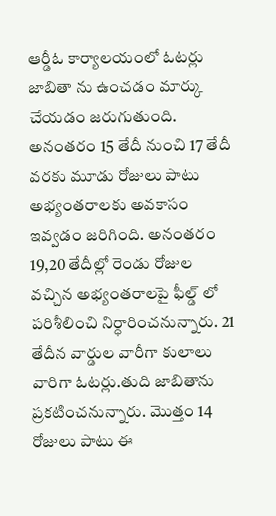ఆర్డీఓ కార్యాలయంలో ఓటర్లు జాబితా ను ఉంచడం మార్కు చేయడం జరుగుతుంది. అనంతరం 15 తేదీ నుంచి 17 తేదీ వరకు మూడు రోజులు పాటు అభ్యంతరాలకు అవకాసం ఇవ్వడం జరిగింది. అనంతరం 19,20 తేదీల్లో రెండు రోజుల వచ్చిన అభ్యంతరాలపై ఫీల్డ్ లో పరిశీలించి నిర్ధారించనున్నారు. 21 తేదీన వార్డుల వారీగా కులాలు వారిగా ఓటర్లు.తుది జాబితాను ప్రకటించనున్నారు. మొత్తం 14 రోజులు పాటు ఈ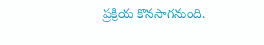ప్రక్రియ కొనసాగనుంది.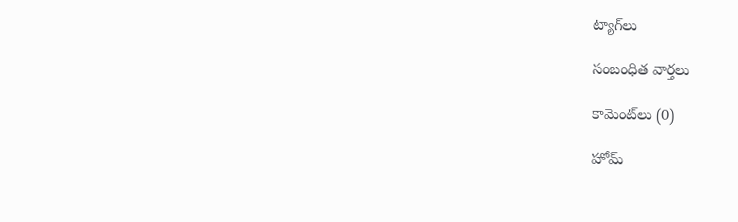ట్యాగ్‌లు

సంబంధిత వార్తలు

కామెంట్‌లు (0)

హోమ్